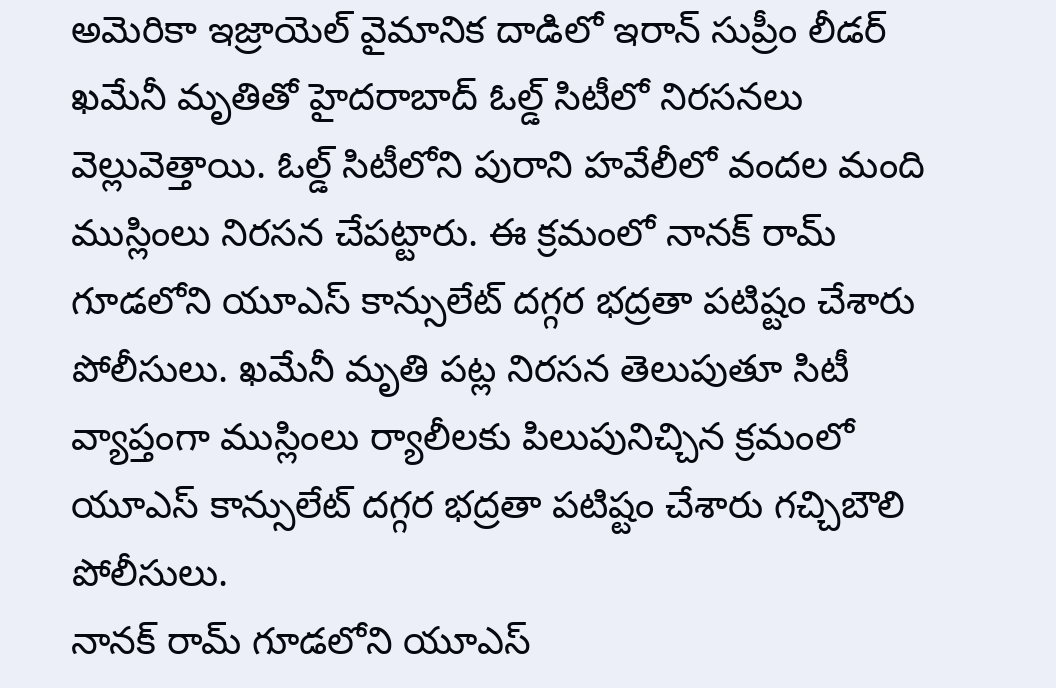అమెరికా ఇజ్రాయెల్ వైమానిక దాడిలో ఇరాన్ సుప్రీం లీడర్ ఖమేనీ మృతితో హైదరాబాద్ ఓల్డ్ సిటీలో నిరసనలు వెల్లువెత్తాయి. ఓల్డ్ సిటీలోని పురాని హవేలీలో వందల మంది ముస్లింలు నిరసన చేపట్టారు. ఈ క్రమంలో నానక్ రామ్ గూడలోని యూఎస్ కాన్సులేట్ దగ్గర భద్రతా పటిష్టం చేశారు పోలీసులు. ఖమేనీ మృతి పట్ల నిరసన తెలుపుతూ సిటీ వ్యాప్తంగా ముస్లింలు ర్యాలీలకు పిలుపునిచ్చిన క్రమంలో యూఎస్ కాన్సులేట్ దగ్గర భద్రతా పటిష్టం చేశారు గచ్చిబౌలి పోలీసులు.
నానక్ రామ్ గూడలోని యూఎస్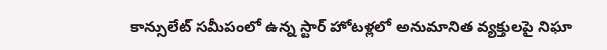కాన్సులేట్ సమీపంలో ఉన్న స్టార్ హోటళ్లలో అనుమానిత వ్యక్తులపై నిఘా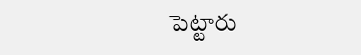పెట్టారు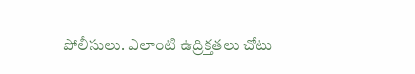పోలీసులు. ఎలాంటి ఉద్రిక్తతలు చోటు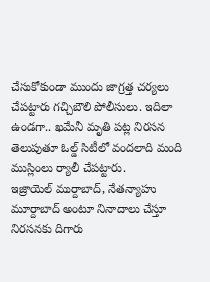చేసుకోకుండా ముందు జాగ్రత్త చర్యలు చేపట్టారు గచ్చిబౌలి పోలీసులు. ఇదిలా ఉండగా.. ఖమేనీ మృతి పట్ల నిరసన తెలుపుతూ ఓల్డ్ సిటీలో వందలాది మంది ముస్లింలు ర్యాలీ చేపట్టారు.
ఇజ్రాయెల్ ముర్దాబాద్, నేతన్యాహు మూర్దాబాద్ అంటూ నినాదాలు చేస్తూ నిరసనకు దిగారు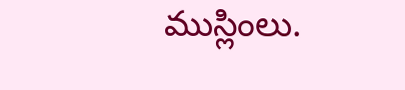ముస్లింలు.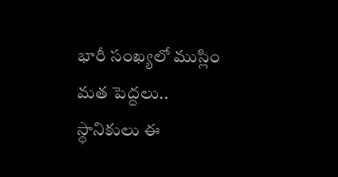భారీ సంఖ్యలో ముస్లిం మత పెద్దలు.. స్థానికులు ఈ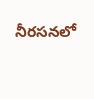నీరసనలో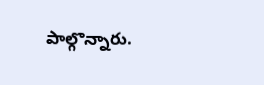పాల్గొన్నారు.